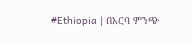#Ethiopia | በአርባ ምንጭ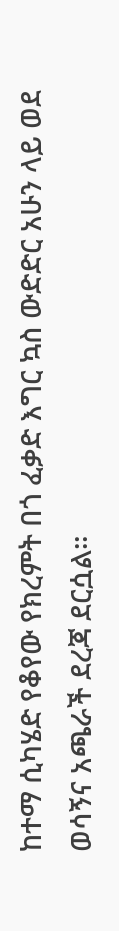ከተማ ሲካሄድ የቆየው የክረምት በጎ ፈቃድ እግር ኳስ ውድድር አሁን ላይ ወደ ወሳኝና አጫራች ደረጃ ደርሷል።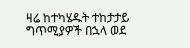ዛሬ ከተካሄዱት ተከታታይ ግጥሚያዎች በኋላ ወደ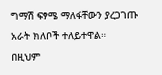ግማሽ ፍፃሜ ማለፋቸውን ያረጋገጡ አራት ክለቦች ተለይተዋል።
በዚህም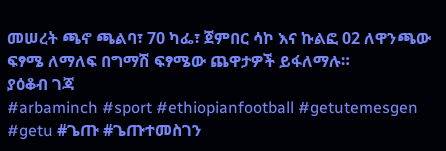መሠረት ጫኖ ጫልባ፣ 70 ካፌ፣ ጀምበር ሳኮ እና ኩልፎ 02 ለዋንጫው ፍፃሜ ለማለፍ በግማሽ ፍፃሜው ጨዋታዎች ይፋለማሉ።
ያዕቆብ ገጃ
#arbaminch #sport #ethiopianfootball #getutemesgen #getu #ጌጡ #ጌጡተመስገን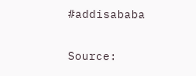#addisababa


Source: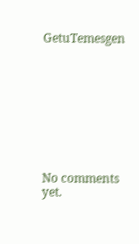GetuTemesgen









No comments yet.